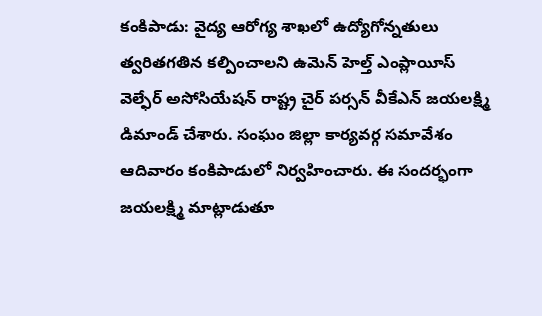కంకిపాడు: వైద్య ఆరోగ్య శాఖలో ఉద్యోగోన్నతులు త్వరితగతిన కల్పించాలని ఉమెన్ హెల్త్ ఎంప్లాయీస్ వెల్ఫేర్ అసోసియేషన్ రాష్ట్ర చైర్ పర్సన్ వీకేఎన్ జయలక్ష్మి డిమాండ్ చేశారు. సంఘం జిల్లా కార్యవర్గ సమావేశం ఆదివారం కంకిపాడులో నిర్వహించారు. ఈ సందర్భంగా జయలక్ష్మి మాట్లాడుతూ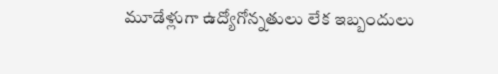మూడేళ్లుగా ఉద్యోగోన్నతులు లేక ఇబ్బందులు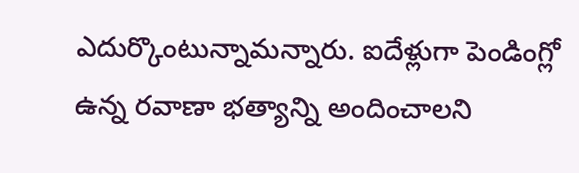ఎదుర్కొంటున్నామన్నారు. ఐదేళ్లుగా పెండింగ్లో ఉన్న రవాణా భత్యాన్ని అందించాలని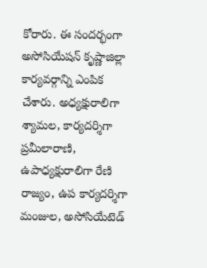కోరారు. ఈ సందర్భంగా అసోసియేషన్ కృష్ణాజిల్లా కార్యవర్గాన్ని ఎంపిక చేశారు. అధ్యక్షురాలిగా శ్యామల, కార్యదర్శిగా ప్రమీలారాణి, ఉపాధ్యక్షురాలిగా రేణి రాజ్యం, ఉప కార్యదర్శిగా మంజుల, అసోసియేటెడ్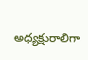అధ్యక్షురాలిగా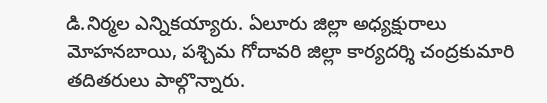డి.నిర్మల ఎన్నికయ్యారు. ఏలూరు జిల్లా అధ్యక్షురాలు మోహనబాయి, పశ్చిమ గోదావరి జిల్లా కార్యదర్శి చంద్రకుమారి తదితరులు పాల్గొన్నారు.